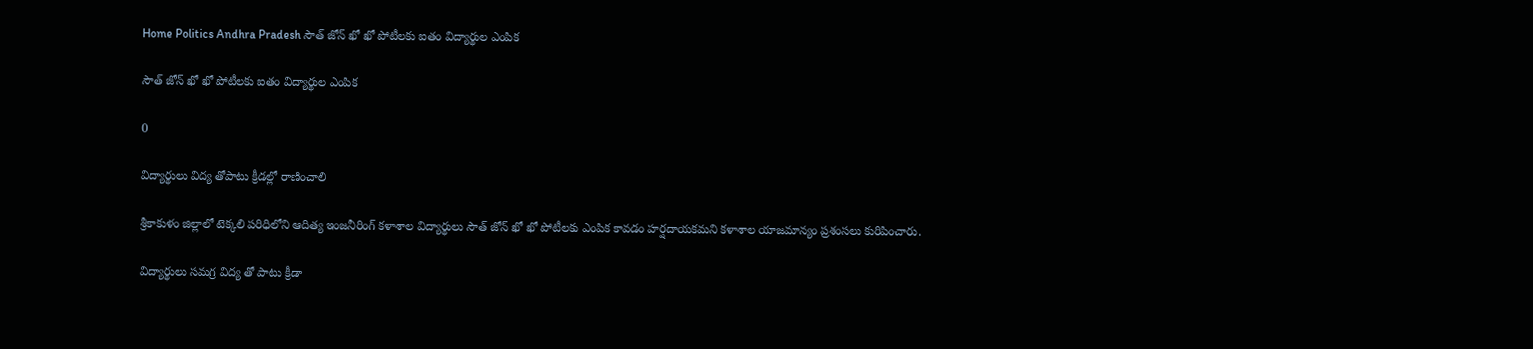Home Politics Andhra Pradesh సౌత్ జోన్ ఖో ఖో పోటీలకు ఐతం విద్యార్థుల ఎంపిక

సౌత్ జోన్ ఖో ఖో పోటీలకు ఐతం విద్యార్థుల ఎంపిక

0

విద్యార్థులు విద్య తోపాటు క్రీడల్లో రాణించాలి

శ్రీకాకుళం జిల్లాలో టెక్కలి పరిధిలోని ఆదిత్య ఇంజనీరింగ్ కళాశాల విద్యార్థులు సౌత్ జోన్ ఖో ఖో పోటీలకు ఎంపిక కావడం హర్షదాయకమని కళాశాల యాజమాన్యం ప్రశంసలు కురిపించారు.

విద్యార్థులు సమగ్ర విద్య తో పాటు క్రీడా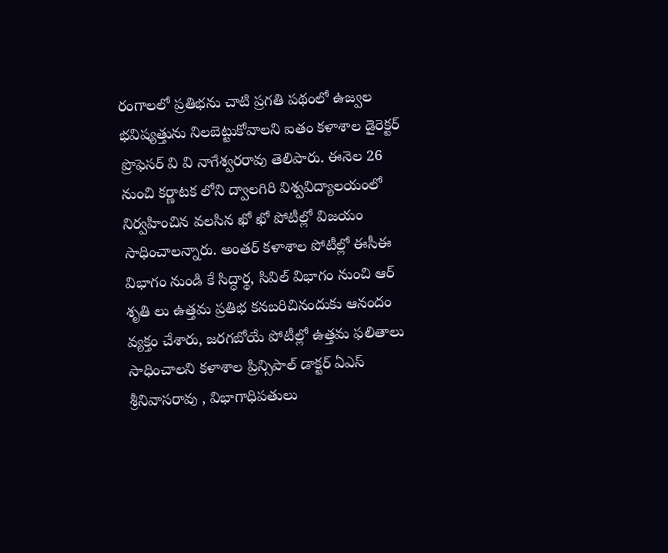రంగాలలో ప్రతిభను చాటి ప్రగతి పథంలో ఉజ్వల భవిష్యత్తును నిలబెట్టుకోవాలని ఐతం కళాశాల డైరెక్టర్ ప్రొఫెసర్ వి వి నాగేశ్వరరావు తెలిపారు. ఈనెల 26 నుంచి కర్ణాటక లోని ద్వాలగిరి విశ్వవిద్యాలయంలో నిర్వహించిన వలసిన ఖో ఖో పోటీల్లో విజయం సాధించాలన్నారు. అంతర్ కళాశాల పోటీల్లో ఈసీఈ విభాగం నుండి కే సిద్ధార్థ, సివిల్ విభాగం నుంచి ఆర్ శృతి లు ఉత్తమ ప్రతిభ కనబరిచినందుకు ఆనందం వ్యక్తం చేశారు, జరగబోయే పోటీల్లో ఉత్తమ ఫలితాలు సాధించాలని కళాశాల ప్రిన్సిపాల్ డాక్టర్ ఏఎస్ శ్రీనివాసరావు , విభాగాధిపతులు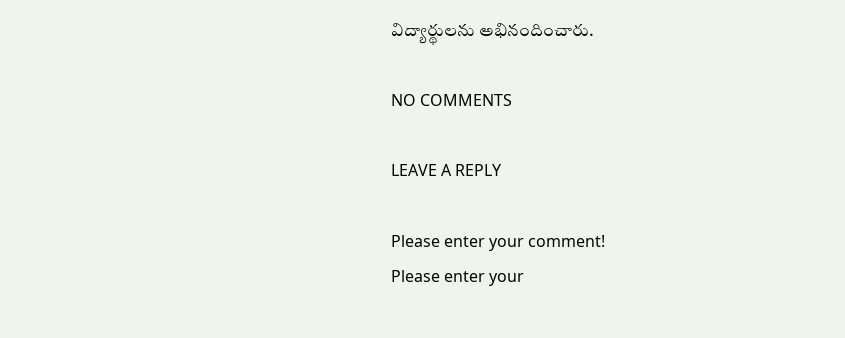విద్యార్థులను అభినందించారు.

NO COMMENTS

LEAVE A REPLY

Please enter your comment!
Please enter your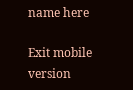name here

Exit mobile version